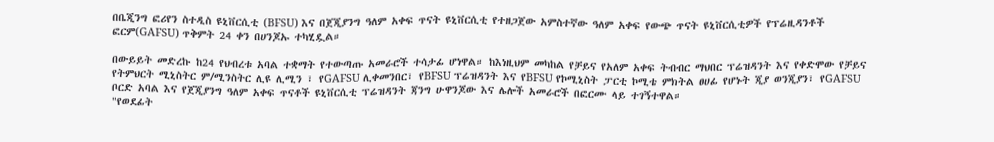በቤጂንግ ፎሪየን ስተዲስ ዩኒቨርሲቲ (BFSU) እና በጀጂያንግ ዓለም አቀፍ ጥናት ዩኒቨርሲቲ የተዘጋጀው አምስተኛው ዓለም አቀፍ የውጭ ጥናት ዩኒቨርሲቲዎች የፕሬዚዳንቶች ፎርም(GAFSU) ጥቅምት 24 ቀን በሀንጆኡ ተካሂዷል።

በውይይት መድረኩ ከ24 የህብረቱ አባል ተቋማት የተውጣጡ አመራሮች ተሳታፊ ሆነዋል። ከእነዚህም መካከል የቻይና የአለም አቀፍ ትብብር ማህበር ፕሬዝዳንት እና የቀድሞው የቻይና የትምህርት ሚኒስትር ም/ሚንስትር ሊዩ ሊሚን ፣ የGAFSU ሊቀመንበር፣ የBFSU ፕሬዝዳንት እና የBFSU የኮሚኒስት ፓርቲ ኮሚቴ ምክትል ፀሀፊ የሆኑት ጂያ ወንጂያን፣ የGAFSU ቦርድ አባል እና የጀጂያንግ ዓለም አቀፍ ጥናቶች ዩኒቨርሲቲ ፕሬዝዳንት ጃንግ ሁዋንጆው እና ሌሎች አመራሮች በፎርሙ ላይ ተገኝተዋል።
"የወደፊት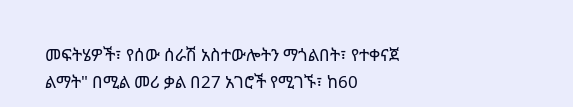መፍትሄዎች፣ የሰው ሰራሽ አስተውሎትን ማጎልበት፣ የተቀናጀ ልማት" በሚል መሪ ቃል በ27 አገሮች የሚገኙ፣ ከ60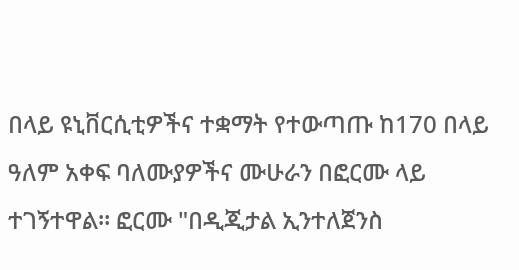በላይ ዩኒቨርሲቲዎችና ተቋማት የተውጣጡ ከ170 በላይ ዓለም አቀፍ ባለሙያዎችና ሙሁራን በፎርሙ ላይ ተገኝተዋል። ፎርሙ "በዲጂታል ኢንተለጀንስ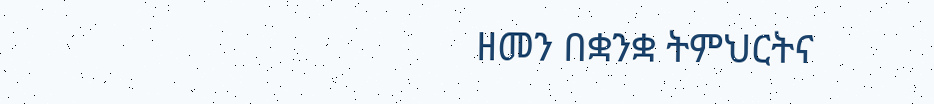ዘመን በቋንቋ ትምህርትና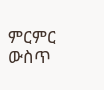ምርምር ውስጥ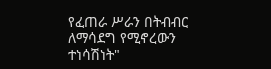የፈጠራ ሥራን በትብብር ለማሳደግ የሚኖረውን ተነሳሽነት"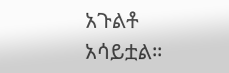አጉልቶ አሳይቷል።